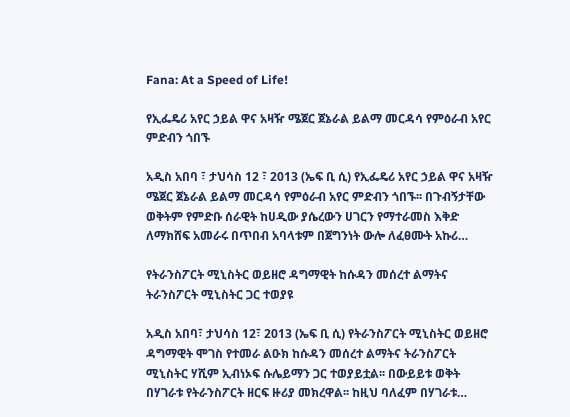Fana: At a Speed of Life!

የኢፌዴሪ አየር ኃይል ዋና አዛዥ ሜጀር ጀኔራል ይልማ መርዳሳ የምዕራብ አየር ምድብን ጎበኙ

አዲስ አበባ ፣ ታህሳስ 12 ፣ 2013 (ኤፍ ቢ ሲ) የኢፌዴሪ አየር ኃይል ዋና አዛዥ ሜጀር ጀኔራል ይልማ መርዳሳ የምዕራብ አየር ምድብን ጎበኙ፡፡ በጉብኝታቸው ወቅትም የምድቡ ሰራዊት ከሀዲው ያሴረውን ሀገርን የማተራመስ እቅድ ለማክሸፍ አመራሩ በጥበብ አባላቱም በጀግንነት ውሎ ለፈፀሙት አኩሪ…

የትራንስፖርት ሚኒስትር ወይዘሮ ዳግማዊት ከሱዳን መሰረተ ልማትና ትራንስፖርት ሚኒስትር ጋር ተወያዩ

አዲስ አበባ፣ ታህሳስ 12፣ 2013 (ኤፍ ቢ ሲ) የትራንስፖርት ሚኒስትር ወይዘሮ ዳግማዊት ሞገስ የተመራ ልዑክ ከሱዳን መሰረተ ልማትና ትራንስፖርት ሚኒስትር ሃሺም ኢብነኦፍ ሱሌይማን ጋር ተወያይቷል፡፡ በውይይቱ ወቅት በሃገራቱ የትራንስፖርት ዘርፍ ዙሪያ መክረዋል፡፡ ከዚህ ባለፈም በሃገራቱ…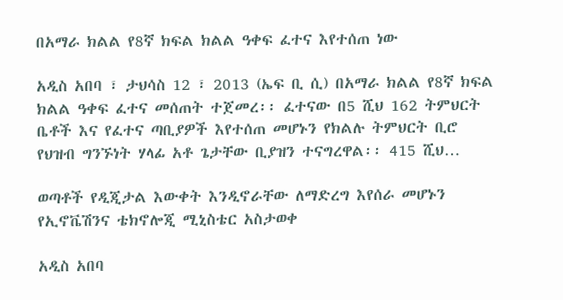በአማራ ክልል የ8ኛ ክፍል ክልል ዓቀፍ ፈተና እየተሰጠ ነው

አዲስ አበባ ፣ ታህሳስ 12 ፣ 2013 (ኤፍ ቢ ሲ) በአማራ ክልል የ8ኛ ክፍል ክልል ዓቀፍ ፈተና መሰጠት ተጀመረ፡፡ ፈተናው በ5 ሺህ 162 ትምህርት ቤቶች እና የፈተና ጣቢያዎች እየተሰጠ መሆኑን የክልሉ ትምህርት ቢሮ የህዝብ ግንኙነት ሃላፊ አቶ ጌታቸው ቢያዝን ተናግረዋል፡፡ 415 ሺህ…

ወጣቶች የዲጂታል እውቀት እንዲኖራቸው ለማድረግ እየሰራ መሆኑን የኢኖቬሽንና ቴክኖሎጂ ሚኒስቴር አስታወቀ

አዲስ አበባ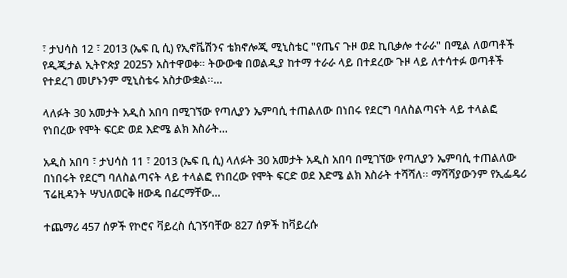፣ ታህሳስ 12 ፣ 2013 (ኤፍ ቢ ሲ) የኢኖቬሽንና ቴክኖሎጂ ሚኒስቴር "የጤና ጉዞ ወደ ኪቢቃሎ ተራራ" በሚል ለወጣቶች የዲጂታል ኢትዮጵያ 2025ን አስተዋወቀ። ትውውቁ በወልዲያ ከተማ ተራራ ላይ በተደረው ጉዞ ላይ ለተሳተፉ ወጣቶች የተደረገ መሆኑንም ሚኒስቴሩ አስታውቋል፡፡…

ላለፉት 30 አመታት አዲስ አበባ በሚገኘው የጣሊያን ኤምባሲ ተጠልለው በነበሩ የደርግ ባለስልጣናት ላይ ተላልፎ የነበረው የሞት ፍርድ ወደ እድሜ ልክ እስራት…

አዲስ አበባ ፣ ታህሳስ 11 ፣ 2013 (ኤፍ ቢ ሲ) ላለፉት 30 አመታት አዲስ አበባ በሚገኘው የጣሊያን ኤምባሲ ተጠልለው በነበሩት የደርግ ባለስልጣናት ላይ ተላልፎ የነበረው የሞት ፍርድ ወደ እድሜ ልክ እስራት ተሻሻለ፡፡ ማሻሻያውንም የኢፌዴሪ ፕሬዚዳንት ሣህለወርቅ ዘውዴ በፊርማቸው…

ተጨማሪ 457 ሰዎች የኮሮና ቫይረስ ሲገኝባቸው 827 ሰዎች ከቫይረሱ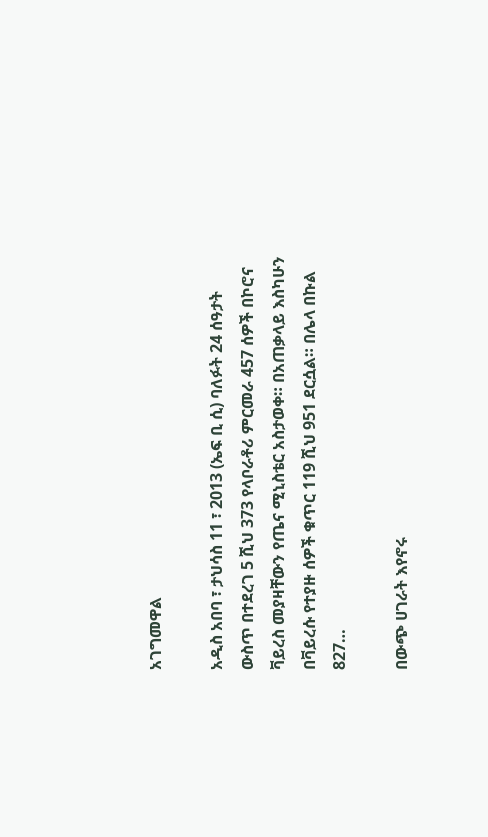አገግመዋል

አዲስ አበባ ፣ ታህሳስ 11 ፣ 2013 (ኤፍ ቢ ሲ) ባለፉት 24 ሰዓታት ውስጥ በተደረገ 5 ሺህ 373 የላቦራቶሪ ምርመራ 457 ሰዎች በኮሮና ቫይረስ መያዛቸውን የጤና ሚኒስቴር አስታወቀ። በአጠቃላይ እስካሁን በቫይረሱ የተያዙ ሰዎች ቁጥር 119 ሺህ 951 ደርሷል። በሌላ በኩል 827…

በውጭ ሀገራት እየኖሩ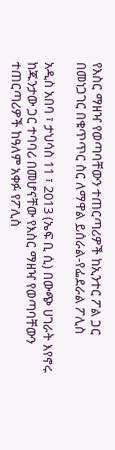የእስር ማዘዣ የወጣባቸውን ተጠርጣሪዎች ከኢንተር ፖል ጋር በመነጋገር በቁጥጥር ስር ለማዋል ይሰራል-የፌደራል ፖሊስ

አዲስ አበባ ፣ ታህሳስ 11 ፣ 2013 (ኤፍ ቢ ሲ) በውጭ ሀገራት እየኖሩ ከጁንታው ጋር ተባባሪ በመሆናቸው የእስር ማዘዣ የወጣባቸውን ተጠርጣሪዎች ከዓለም አቀፉ የፖሊስ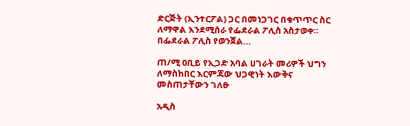ድርጅት (ኢንተርፖል) ጋር በመነጋገር በቁጥጥር ስር ለማዋል እንደሚሰራ የፌደራል ፖሊስ አስታወቀ። በፌደራል ፖሊስ የወንጀል…

ጠ/ሚ ዐቢይ የኢጋድ አባል ሀገራት መሪዎች ህግን ለማስከበር እርምጃው ህጋዊነት እውቅና መስጠታቸውን ገለፁ

አዲስ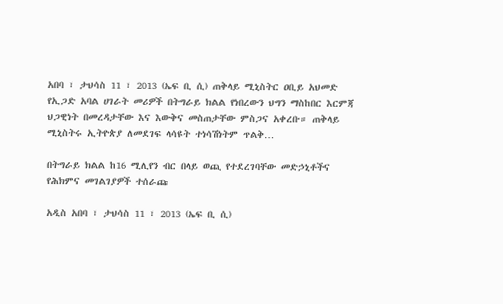አበባ ፣ ታህሳስ 11 ፣ 2013 (ኤፍ ቢ ሲ) ጠቅላይ ሚኒስትር ዐቢይ አህመድ የኢጋድ አባል ሀገራት መሪዎች በትግራይ ክልል የነበረውን ህግን ማስከበር እርምጃ  ህጋዊነት በመረዳታቸው እና እውቅና መስጠታቸው ምስጋና አቀረቡ። ጠቅላይ ሚኒስትሩ ኢትዮጵያ ለመደገፍ ላሳዩት ተነሳሽነትም ጥልቅ…

በትግራይ ክልል ከ16 ሚሊየን ብር በላይ ወጪ የተደረገባቸው መድኃኒቶችና የሕክምና መገልገያዎች ተሰራጩ

አዲስ አበባ ፣ ታህሳስ 11 ፣ 2013 (ኤፍ ቢ ሲ)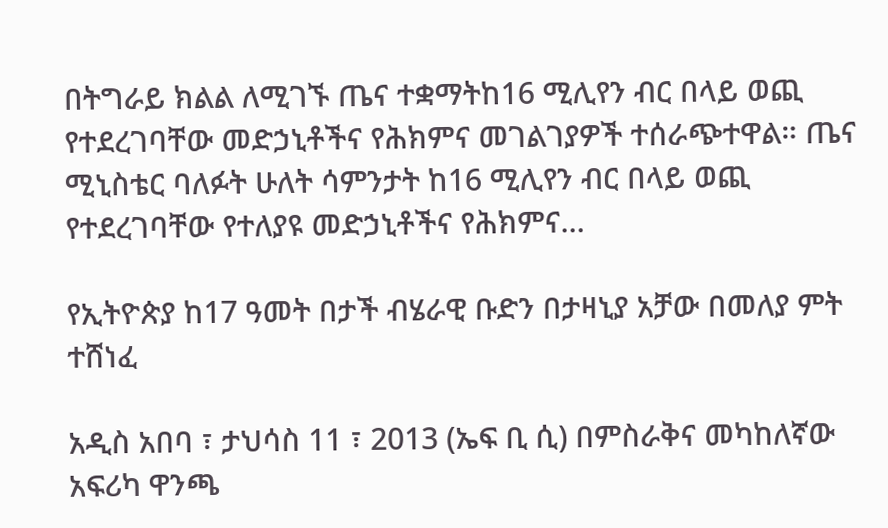በትግራይ ክልል ለሚገኙ ጤና ተቋማትከ16 ሚሊየን ብር በላይ ወጪ የተደረገባቸው መድኃኒቶችና የሕክምና መገልገያዎች ተሰራጭተዋል። ጤና ሚኒስቴር ባለፉት ሁለት ሳምንታት ከ16 ሚሊየን ብር በላይ ወጪ የተደረገባቸው የተለያዩ መድኃኒቶችና የሕክምና…

የኢትዮጵያ ከ17 ዓመት በታች ብሄራዊ ቡድን በታዛኒያ አቻው በመለያ ምት ተሸነፈ

አዲስ አበባ ፣ ታህሳስ 11 ፣ 2013 (ኤፍ ቢ ሲ) በምስራቅና መካከለኛው አፍሪካ ዋንጫ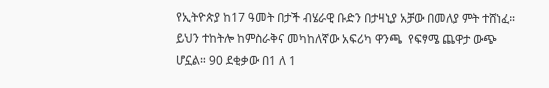የኢትዮጵያ ከ17 ዓመት በታች ብሄራዊ ቡድን በታዛኒያ አቻው በመለያ ምት ተሸነፈ። ይህን ተከትሎ ከምስራቅና መካከለኛው አፍሪካ ዋንጫ  የፍፃሜ ጨዋታ ውጭ ሆኗል። 90 ደቂቃው በ1 ለ 1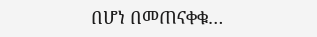በሆነ በመጠናቀቁ…